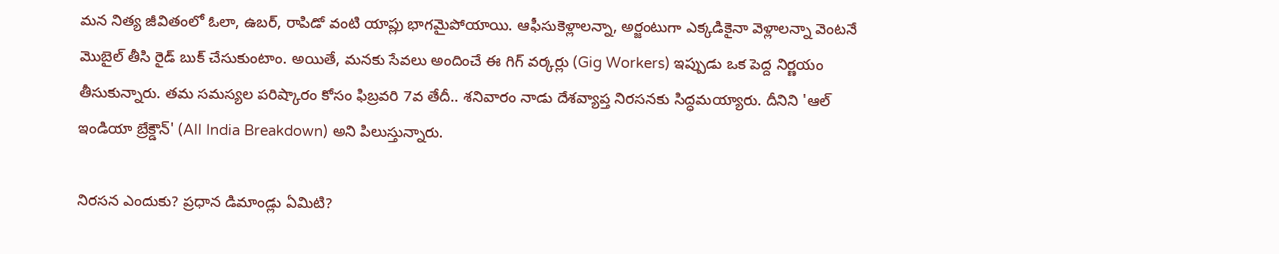మన నిత్య జీవితంలో ఓలా, ఉబర్, రాపిడో వంటి యాప్లు భాగమైపోయాయి. ఆఫీసుకెళ్లాలన్నా, అర్జంటుగా ఎక్కడికైనా వెళ్లాలన్నా వెంటనే మొబైల్ తీసి రైడ్ బుక్ చేసుకుంటాం. అయితే, మనకు సేవలు అందించే ఈ గిగ్ వర్కర్లు (Gig Workers) ఇప్పుడు ఒక పెద్ద నిర్ణయం తీసుకున్నారు. తమ సమస్యల పరిష్కారం కోసం ఫిబ్రవరి 7వ తేదీ.. శనివారం నాడు దేశవ్యాప్త నిరసనకు సిద్ధమయ్యారు. దీనిని 'ఆల్ ఇండియా బ్రేక్డౌన్' (All India Breakdown) అని పిలుస్తున్నారు.

నిరసన ఎందుకు? ప్రధాన డిమాండ్లు ఏమిటి?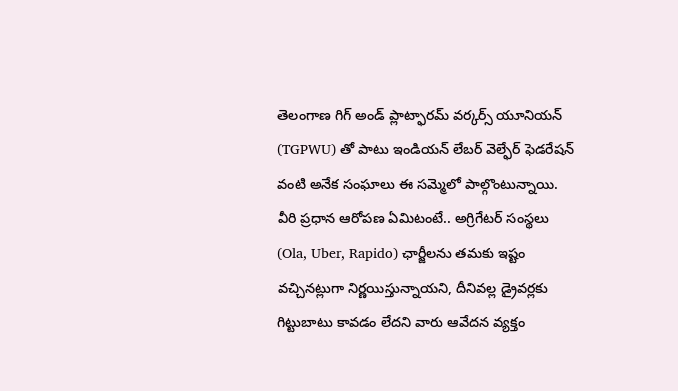తెలంగాణ గిగ్ అండ్ ప్లాట్ఫారమ్ వర్కర్స్ యూనియన్ (TGPWU) తో పాటు ఇండియన్ లేబర్ వెల్ఫేర్ ఫెడరేషన్ వంటి అనేక సంఘాలు ఈ సమ్మెలో పాల్గొంటున్నాయి. వీరి ప్రధాన ఆరోపణ ఏమిటంటే.. అగ్రిగేటర్ సంస్థలు (Ola, Uber, Rapido) ఛార్జీలను తమకు ఇష్టం వచ్చినట్లుగా నిర్ణయిస్తున్నాయని, దీనివల్ల డ్రైవర్లకు గిట్టుబాటు కావడం లేదని వారు ఆవేదన వ్యక్తం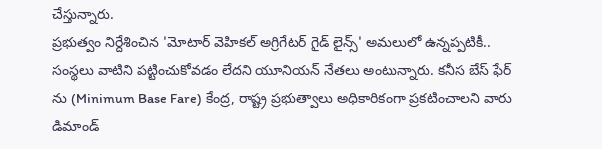చేస్తున్నారు.
ప్రభుత్వం నిర్దేశించిన 'మోటార్ వెహికల్ అగ్రిగేటర్ గైడ్ లైన్స్' అమలులో ఉన్నప్పటికీ.. సంస్థలు వాటిని పట్టించుకోవడం లేదని యూనియన్ నేతలు అంటున్నారు. కనీస బేస్ ఫేర్ ను (Minimum Base Fare) కేంద్ర, రాష్ట్ర ప్రభుత్వాలు అధికారికంగా ప్రకటించాలని వారు డిమాండ్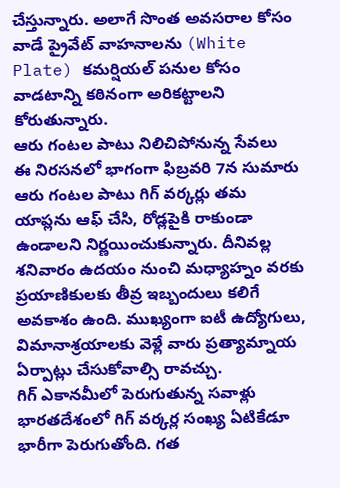చేస్తున్నారు. అలాగే సొంత అవసరాల కోసం వాడే ప్రైవేట్ వాహనాలను (White Plate) కమర్షియల్ పనుల కోసం వాడటాన్ని కఠినంగా అరికట్టాలని కోరుతున్నారు.
ఆరు గంటల పాటు నిలిచిపోనున్న సేవలు
ఈ నిరసనలో భాగంగా ఫిబ్రవరి 7న సుమారు ఆరు గంటల పాటు గిగ్ వర్కర్లు తమ యాప్లను ఆఫ్ చేసి, రోడ్లపైకి రాకుండా ఉండాలని నిర్ణయించుకున్నారు. దీనివల్ల శనివారం ఉదయం నుంచి మధ్యాహ్నం వరకు ప్రయాణికులకు తీవ్ర ఇబ్బందులు కలిగే అవకాశం ఉంది. ముఖ్యంగా ఐటీ ఉద్యోగులు, విమానాశ్రయాలకు వెళ్లే వారు ప్రత్యామ్నాయ ఏర్పాట్లు చేసుకోవాల్సి రావచ్చు.
గిగ్ ఎకానమీలో పెరుగుతున్న సవాళ్లు
భారతదేశంలో గిగ్ వర్కర్ల సంఖ్య ఏటికేడూ భారీగా పెరుగుతోంది. గత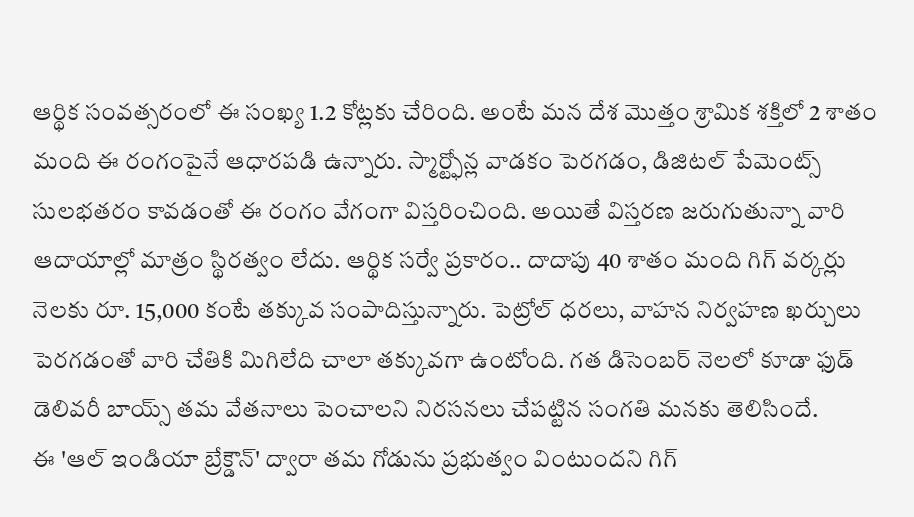ఆర్థిక సంవత్సరంలో ఈ సంఖ్య 1.2 కోట్లకు చేరింది. అంటే మన దేశ మొత్తం శ్రామిక శక్తిలో 2 శాతం మంది ఈ రంగంపైనే ఆధారపడి ఉన్నారు. స్మార్ట్ఫోన్ల వాడకం పెరగడం, డిజిటల్ పేమెంట్స్ సులభతరం కావడంతో ఈ రంగం వేగంగా విస్తరించింది. అయితే విస్తరణ జరుగుతున్నా వారి ఆదాయాల్లో మాత్రం స్థిరత్వం లేదు. ఆర్థిక సర్వే ప్రకారం.. దాదాపు 40 శాతం మంది గిగ్ వర్కర్లు నెలకు రూ. 15,000 కంటే తక్కువ సంపాదిస్తున్నారు. పెట్రోల్ ధరలు, వాహన నిర్వహణ ఖర్చులు పెరగడంతో వారి చేతికి మిగిలేది చాలా తక్కువగా ఉంటోంది. గత డిసెంబర్ నెలలో కూడా ఫుడ్ డెలివరీ బాయ్స్ తమ వేతనాలు పెంచాలని నిరసనలు చేపట్టిన సంగతి మనకు తెలిసిందే.
ఈ 'ఆల్ ఇండియా బ్రేక్డౌన్' ద్వారా తమ గోడును ప్రభుత్వం వింటుందని గిగ్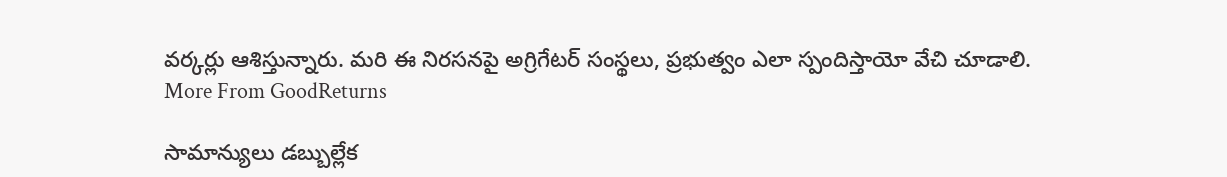వర్కర్లు ఆశిస్తున్నారు. మరి ఈ నిరసనపై అగ్రిగేటర్ సంస్థలు, ప్రభుత్వం ఎలా స్పందిస్తాయో వేచి చూడాలి.
More From GoodReturns

సామాన్యులు డబ్బుల్లేక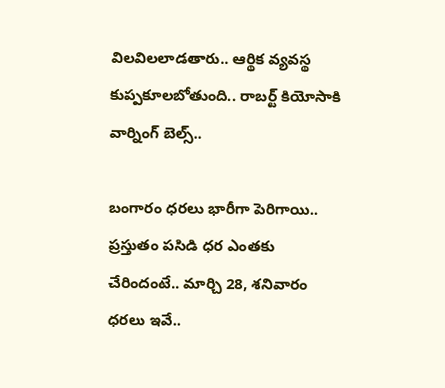విలవిలలాడతారు.. ఆర్థిక వ్యవస్థ కుప్పకూలబోతుంది.. రాబర్ట్ కియోసాకి వార్నింగ్ బెల్స్..

బంగారం ధరలు భారీగా పెరిగాయి.. ప్రస్తుతం పసిడి ధర ఎంతకు చేరిందంటే.. మార్చి 28, శనివారం ధరలు ఇవే..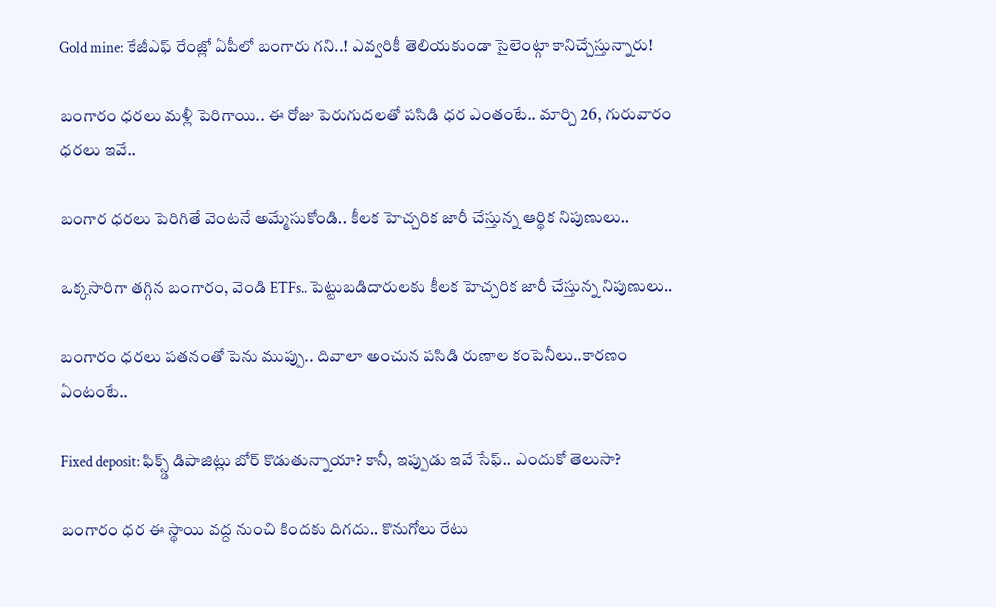Gold mine: కేజీఎఫ్ రేంజ్లో ఏపీలో బంగారు గని..! ఎవ్వరికీ తెలియకుండా సైలెంట్గా కానిచ్చేస్తున్నారు!

బంగారం ధరలు మళ్లీ పెరిగాయి.. ఈ రోజు పెరుగుదలతో పసిడి ధర ఎంతంటే.. మార్చి 26, గురువారం ధరలు ఇవే..

బంగార ధరలు పెరిగితే వెంటనే అమ్మేసుకోండి.. కీలక హెచ్చరిక జారీ చేస్తున్న ఆర్థిక నిపుణులు..

ఒక్కసారిగా తగ్గిన బంగారం, వెండి ETFs.. పెట్టుబడిదారులకు కీలక హెచ్చరిక జారీ చేస్తున్న నిపుణులు..

బంగారం ధరలు పతనంతో పెను ముప్పు.. దివాలా అంచున పసిడి రుణాల కంపెనీలు..కారణం ఏంటంటే..

Fixed deposit: ఫిక్స్డ్ డిపాజిట్లు బోర్ కొడుతున్నాయా? కానీ, ఇప్పుడు ఇవే సేఫ్.. ఎందుకో తెలుసా?

బంగారం ధర ఈ స్థాయి వద్ద నుంచి కిందకు దిగదు.. కొనుగోలు రేటు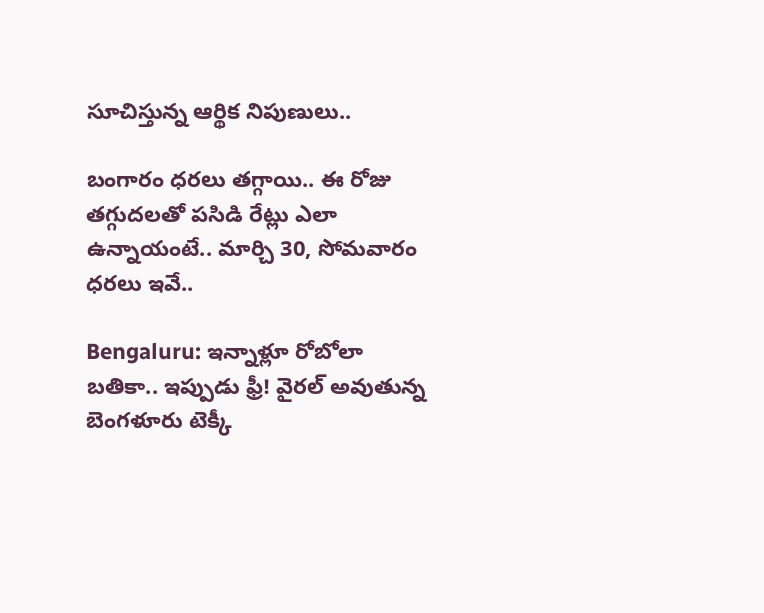సూచిస్తున్న ఆర్థిక నిపుణులు..

బంగారం ధరలు తగ్గాయి.. ఈ రోజు తగ్గుదలతో పసిడి రేట్లు ఎలా ఉన్నాయంటే.. మార్చి 30, సోమవారం ధరలు ఇవే..

Bengaluru: ఇన్నాళ్లూ రోబోలా బతికా.. ఇప్పుడు ఫ్రీ! వైరల్ అవుతున్న బెంగళూరు టెక్కీ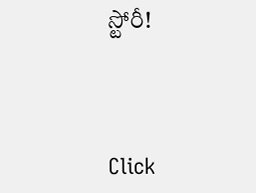స్టోరీ!



Click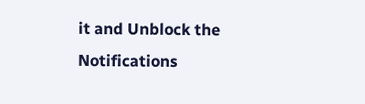it and Unblock the Notifications